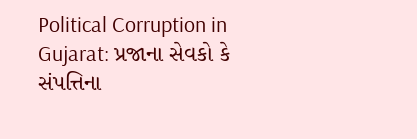Political Corruption in Gujarat: પ્રજાના સેવકો કે સંપત્તિના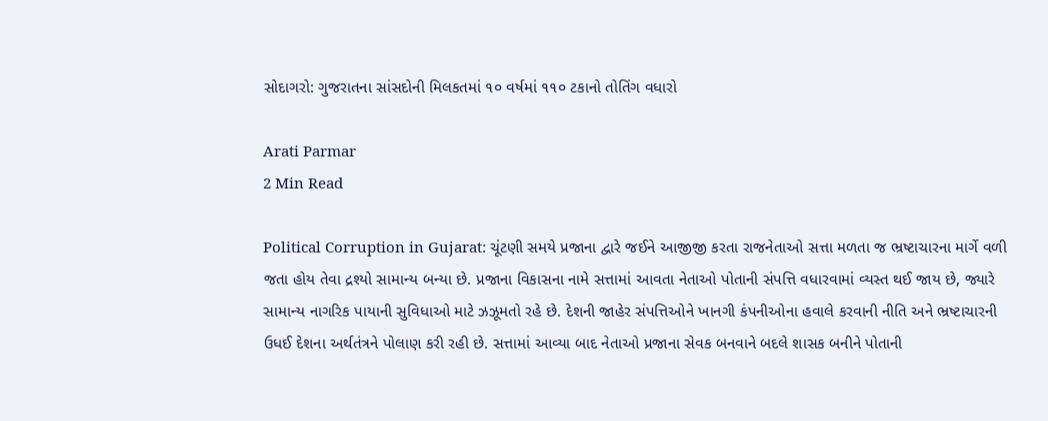સોદાગરો: ગુજરાતના સાંસદોની મિલકતમાં ૧૦ વર્ષમાં ૧૧૦ ટકાનો તોતિંગ વધારો

Arati Parmar
2 Min Read

Political Corruption in Gujarat: ચૂંટણી સમયે પ્રજાના દ્વારે જઈને આજીજી કરતા રાજનેતાઓ સત્તા મળતા જ ભ્રષ્ટાચારના માર્ગે વળી જતા હોય તેવા દ્રશ્યો સામાન્ય બન્યા છે. પ્રજાના વિકાસના નામે સત્તામાં આવતા નેતાઓ પોતાની સંપત્તિ વધારવામાં વ્યસ્ત થઈ જાય છે, જ્યારે સામાન્ય નાગરિક પાયાની સુવિધાઓ માટે ઝઝૂમતો રહે છે. દેશની જાહેર સંપત્તિઓને ખાનગી કંપનીઓના હવાલે કરવાની નીતિ અને ભ્રષ્ટાચારની ઉધઈ દેશના અર્થતંત્રને પોલાણ કરી રહી છે. સત્તામાં આવ્યા બાદ નેતાઓ પ્રજાના સેવક બનવાને બદલે શાસક બનીને પોતાની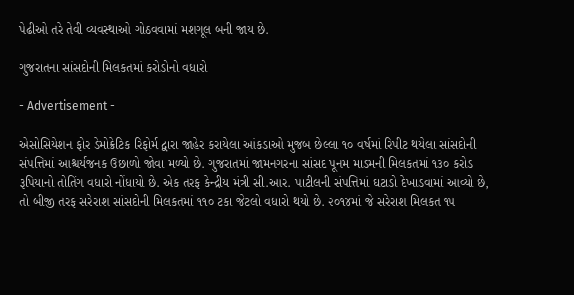પેઢીઓ તરે તેવી વ્યવસ્થાઓ ગોઠવવામાં મશગૂલ બની જાય છે.

ગુજરાતના સાંસદોની મિલકતમાં કરોડોનો વધારો

- Advertisement -

એસોસિયેશન ફોર ડેમોક્રેટિક રિફોર્મ દ્વારા જાહેર કરાયેલા આંકડાઓ મુજબ છેલ્લા ૧૦ વર્ષમાં રિપીટ થયેલા સાંસદોની સંપત્તિમાં આશ્ચર્યજનક ઉછાળો જોવા મળ્યો છે. ગુજરાતમાં જામનગરના સાંસદ પૂનમ માડમની મિલકતમાં ૧૩૦ કરોડ રૂપિયાનો તોતિંગ વધારો નોંધાયો છે. એક તરફ કેન્દ્રીય મંત્રી સી.આર. પાટીલની સંપત્તિમાં ઘટાડો દેખાડવામાં આવ્યો છે, તો બીજી તરફ સરેરાશ સાંસદોની મિલકતમાં ૧૧૦ ટકા જેટલો વધારો થયો છે. ૨૦૧૪માં જે સરેરાશ મિલકત ૧૫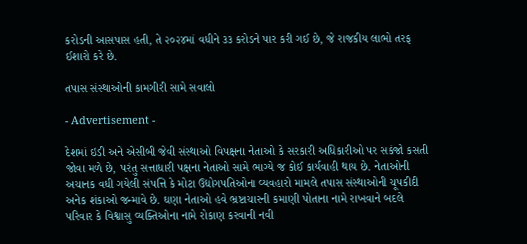કરોડની આસપાસ હતી, તે ૨૦૨૪માં વધીને ૩૩ કરોડને પાર કરી ગઈ છે, જે રાજકીય લાભો તરફ ઈશારો કરે છે.

તપાસ સંસ્થાઓની કામગીરી સામે સવાલો

- Advertisement -

દેશમાં ઇડી અને એસીબી જેવી સંસ્થાઓ વિપક્ષના નેતાઓ કે સરકારી અધિકારીઓ પર સકંજો કસતી જોવા મળે છે, પરંતુ સત્તાધારી પક્ષના નેતાઓ સામે ભાગ્યે જ કોઈ કાર્યવાહી થાય છે. નેતાઓની અચાનક વધી ગયેલી સંપત્તિ કે મોટા ઉદ્યોગપતિઓના વ્યવહારો મામલે તપાસ સંસ્થાઓની ચૂપકીદી અનેક શંકાઓ જન્માવે છે. ઘણા નેતાઓ હવે ભ્રષ્ટાચારની કમાણી પોતાના નામે રાખવાને બદલે પરિવાર કે વિશ્વાસુ વ્યક્તિઓના નામે રોકાણ કરવાની નવી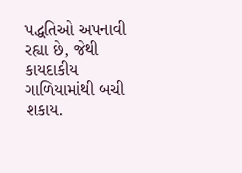પદ્ધતિઓ અપનાવી રહ્યા છે, જેથી કાયદાકીય ગાળિયામાંથી બચી શકાય.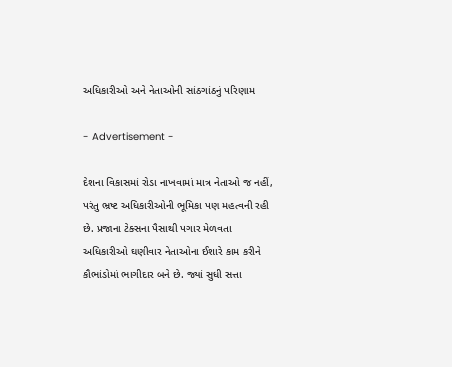અધિકારીઓ અને નેતાઓની સાંઠગાંઠનું પરિણામ

- Advertisement -

દેશના વિકાસમાં રોડા નાખવામાં માત્ર નેતાઓ જ નહીં, પરંતુ ભ્રષ્ટ અધિકારીઓની ભૂમિકા પણ મહત્વની રહી છે. પ્રજાના ટેક્સના પૈસાથી પગાર મેળવતા અધિકારીઓ ઘણીવાર નેતાઓના ઈશારે કામ કરીને કૌભાંડોમાં ભાગીદાર બને છે. જ્યાં સુધી સત્તા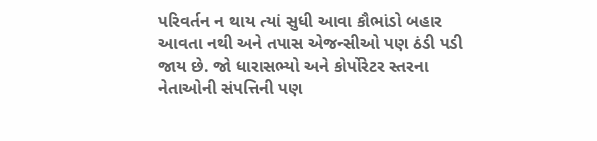પરિવર્તન ન થાય ત્યાં સુધી આવા કૌભાંડો બહાર આવતા નથી અને તપાસ એજન્સીઓ પણ ઠંડી પડી જાય છે. જો ધારાસભ્યો અને કોર્પોરેટર સ્તરના નેતાઓની સંપત્તિની પણ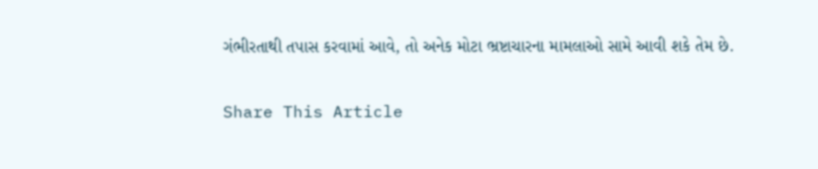ગંભીરતાથી તપાસ કરવામાં આવે, તો અનેક મોટા ભ્રષ્ટાચારના મામલાઓ સામે આવી શકે તેમ છે.

Share This Article